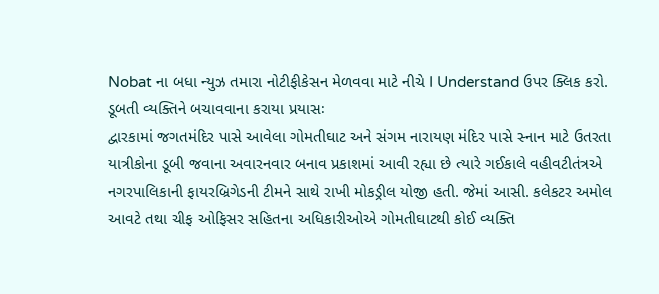Nobat ના બધા ન્યુઝ તમારા નોટીફીકેસન મેળવવા માટે નીચે I Understand ઉપર ક્લિક કરો.
ડૂબતી વ્યક્તિને બચાવવાના કરાયા પ્રયાસઃ
દ્વારકામાં જગતમંદિર પાસે આવેલા ગોમતીઘાટ અને સંગમ નારાયણ મંદિર પાસે સ્નાન માટે ઉતરતા યાત્રીકોના ડૂબી જવાના અવારનવાર બનાવ પ્રકાશમાં આવી રહ્યા છે ત્યારે ગઈકાલે વહીવટીતંત્રએ નગરપાલિકાની ફાયરબ્રિગેડની ટીમને સાથે રાખી મોકડ્રીલ યોજી હતી. જેમાં આસી. કલેકટર અમોલ આવટે તથા ચીફ ઓફિસર સહિતના અધિકારીઓએ ગોમતીઘાટથી કોઈ વ્યક્તિ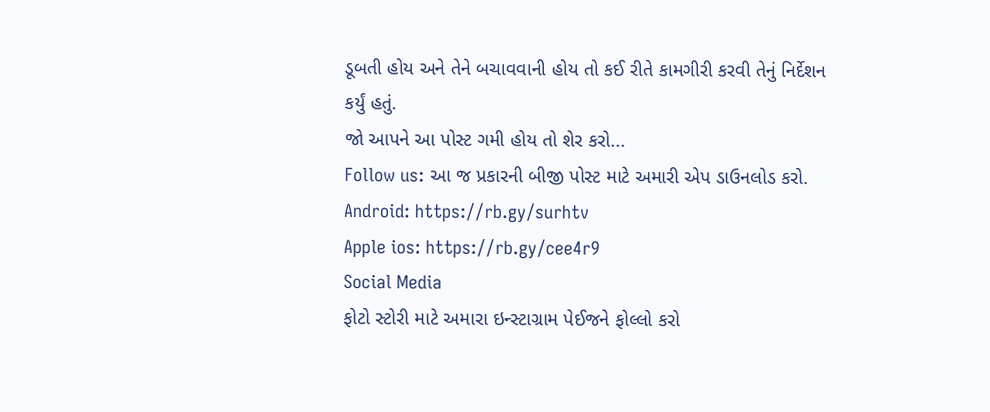ડૂબતી હોય અને તેને બચાવવાની હોય તો કઈ રીતે કામગીરી કરવી તેનું નિર્દેશન કર્યું હતું.
જો આપને આ પોસ્ટ ગમી હોય તો શેર કરો...
Follow us: આ જ પ્રકારની બીજી પોસ્ટ માટે અમારી એપ ડાઉનલોડ કરો.
Android: https://rb.gy/surhtv
Apple ios: https://rb.gy/cee4r9
Social Media
ફોટો સ્ટોરી માટે અમારા ઇન્સ્ટાગ્રામ પેઈજને ફોલ્લો કરો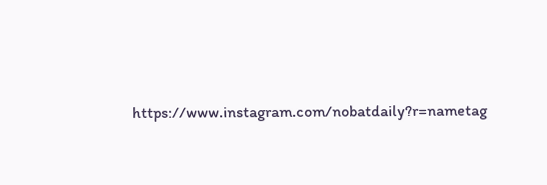https://www.instagram.com/nobatdaily?r=nametag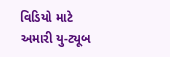વિડિયો માટે અમારી યુ-ટ્યૂબ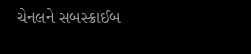ચેનલને સબસ્ક્રાઈબ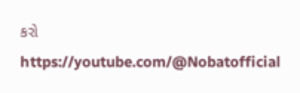કરો
https://youtube.com/@Nobatofficial